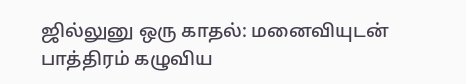ஜில்லுனு ஒரு காதல்: மனைவியுடன் பாத்திரம் கழுவிய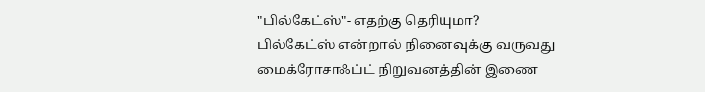"பில்கேட்ஸ்"- எதற்கு தெரியுமா?
பில்கேட்ஸ் என்றால் நினைவுக்கு வருவது மைக்ரோசாஃப்ட் நிறுவனத்தின் இணை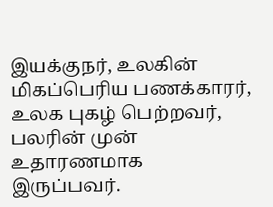இயக்குநர், உலகின் மிகப்பெரிய பணக்காரர், உலக புகழ் பெற்றவர், பலரின் முன் உதாரணமாக இருப்பவர்.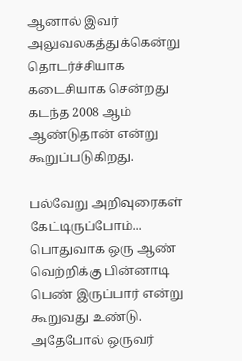ஆனால் இவர் அலுவலகத்துக்கென்று தொடர்ச்சியாக கடைசியாக சென்றது கடந்த 2008 ஆம் ஆண்டுதான் என்று கூறுப்படுகிறது.

பல்வேறு அறிவுரைகள் கேட்டிருப்போம்...
பொதுவாக ஒரு ஆண் வெற்றிக்கு பின்னாடி பெண் இருப்பார் என்று கூறுவது உண்டு. அதேபோல் ஒருவர்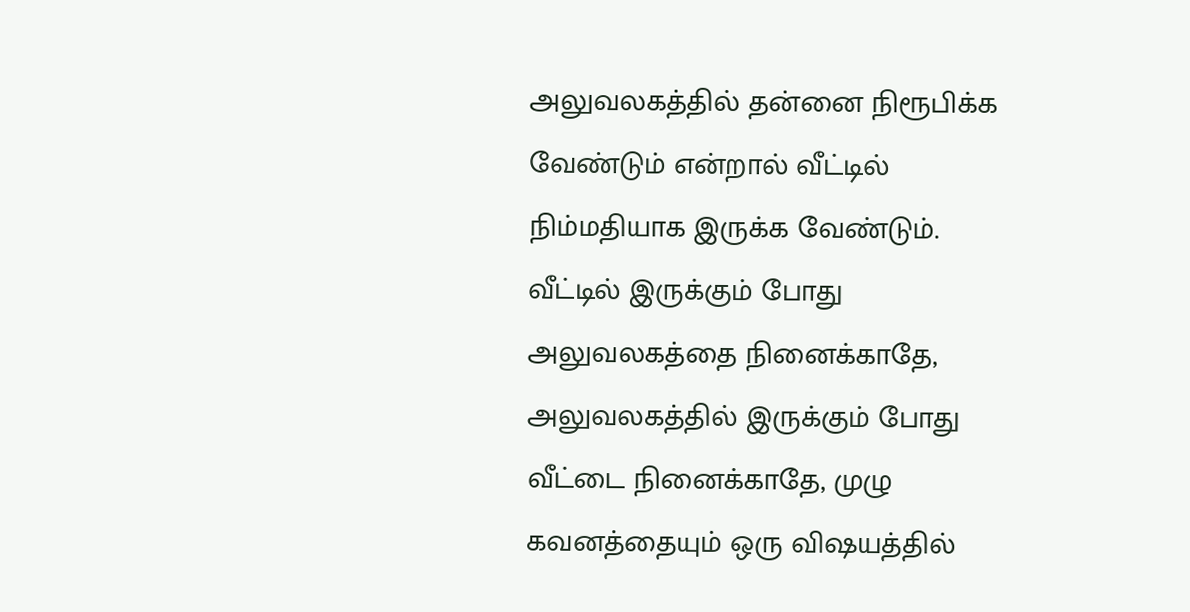அலுவலகத்தில் தன்னை நிரூபிக்க வேண்டும் என்றால் வீட்டில் நிம்மதியாக இருக்க வேண்டும். வீட்டில் இருக்கும் போது அலுவலகத்தை நினைக்காதே, அலுவலகத்தில் இருக்கும் போது வீட்டை நினைக்காதே, முழு கவனத்தையும் ஒரு விஷயத்தில்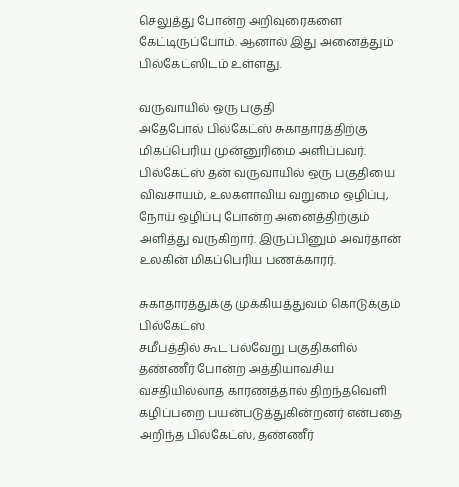செலுத்து போன்ற அறிவுரைகளை கேட்டிருப்போம். ஆனால் இது அனைத்தும் பில்கேட்ஸிடம் உள்ளது.

வருவாயில் ஒரு பகுதி
அதேபோல் பில்கேட்ஸ் சுகாதாரத்திற்கு மிகப்பெரிய முன்னுரிமை அளிப்பவர். பில்கேட்ஸ் தன் வருவாயில் ஒரு பகுதியை விவசாயம், உலகளாவிய வறுமை ஒழிப்பு, நோய் ஒழிப்பு போன்ற அனைத்திற்கும் அளித்து வருகிறார். இருப்பினும் அவர்தான் உலகின் மிகப்பெரிய பணக்காரர்.

சுகாதாரத்துக்கு முக்கியத்துவம் கொடுக்கும் பில்கேட்ஸ்
சமீபத்தில் கூட பல்வேறு பகுதிகளில் தண்ணீர் போன்ற அத்தியாவசிய வசதியில்லாத காரணத்தால் திறந்தவெளி கழிப்பறை பயன்படுத்துகின்றனர் என்பதை அறிந்த பில்கேட்ஸ், தண்ணீர்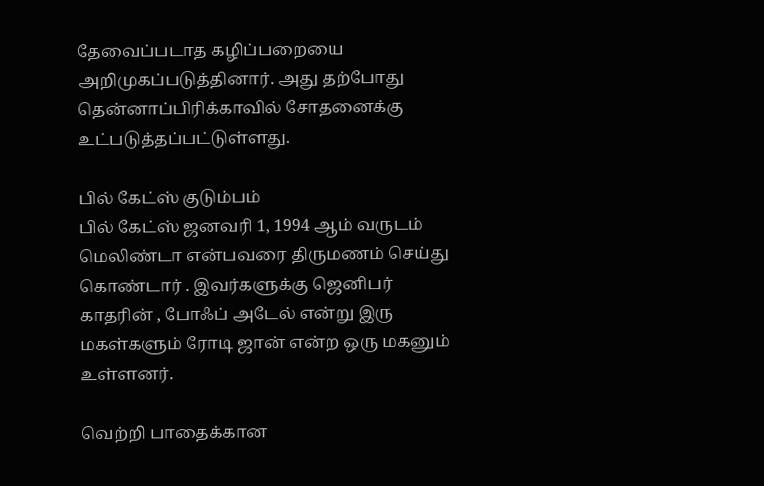தேவைப்படாத கழிப்பறையை அறிமுகப்படுத்தினார். அது தற்போது தென்னாப்பிரிக்காவில் சோதனைக்கு உட்படுத்தப்பட்டுள்ளது.

பில் கேட்ஸ் குடும்பம்
பில் கேட்ஸ் ஜனவரி 1, 1994 ஆம் வருடம் மெலிண்டா என்பவரை திருமணம் செய்து கொண்டார் . இவர்களுக்கு ஜெனிபர் காதரின் , போஃப் அடேல் என்று இரு மகள்களும் ரோடி ஜான் என்ற ஒரு மகனும் உள்ளனர்.

வெற்றி பாதைக்கான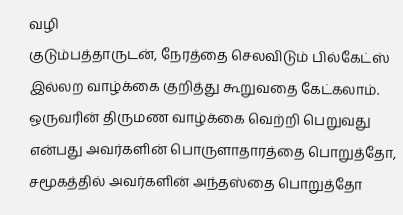வழி
குடும்பத்தாருடன், நேரத்தை செலவிடும் பில்கேட்ஸ் இல்லற வாழ்க்கை குறித்து கூறுவதை கேட்கலாம். ஒருவரின் திருமண வாழ்க்கை வெற்றி பெறுவது என்பது அவர்களின் பொருளாதாரத்தை பொறுத்தோ, சமூகத்தில் அவர்களின் அந்தஸ்தை பொறுத்தோ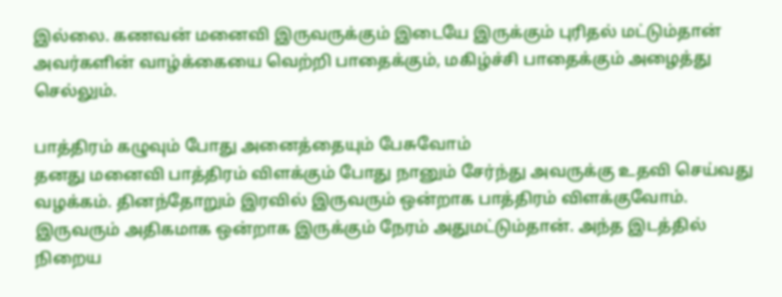இல்லை. கணவன் மனைவி இருவருக்கும் இடையே இருக்கும் புரிதல் மட்டும்தான் அவர்களின் வாழ்க்கையை வெற்றி பாதைக்கும், மகிழ்ச்சி பாதைக்கும் அழைத்து செல்லும்.

பாத்திரம் கழுவும் போது அனைத்தையும் பேசுவோம்
தனது மனைவி பாத்திரம் விளக்கும் போது நானும் சேர்ந்து அவருக்கு உதவி செய்வது வழக்கம். தினந்தோறும் இரவில் இருவரும் ஒன்றாக பாத்திரம் விளக்குவோம். இருவரும் அதிகமாக ஒன்றாக இருக்கும் நேரம் அதுமட்டும்தான். அந்த இடத்தில் நிறைய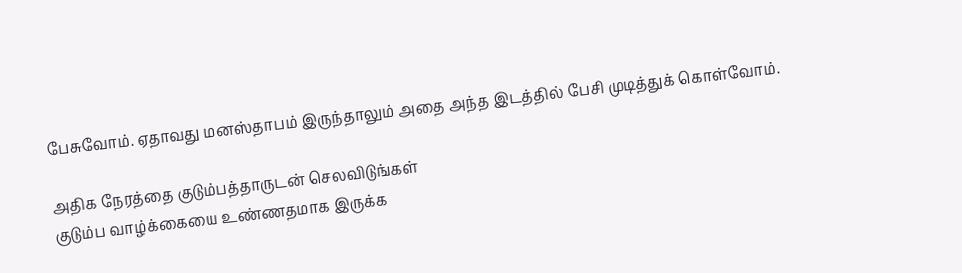பேசுவோம். ஏதாவது மனஸ்தாபம் இருந்தாலும் அதை அந்த இடத்தில் பேசி முடித்துக் கொள்வோம்.

அதிக நேரத்தை குடும்பத்தாருடன் செலவிடுங்கள்
குடும்ப வாழ்க்கையை உண்ணதமாக இருக்க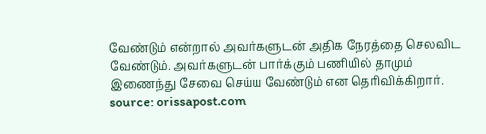வேண்டும் என்றால் அவர்களுடன் அதிக நேரத்தை செலவிட வேண்டும். அவர்களுடன் பார்க்கும் பணியில் தாமும் இணைந்து சேவை செய்ய வேண்டும் என தெரிவிக்கிறார்.
source: orissapost.com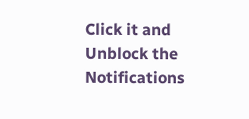Click it and Unblock the Notifications